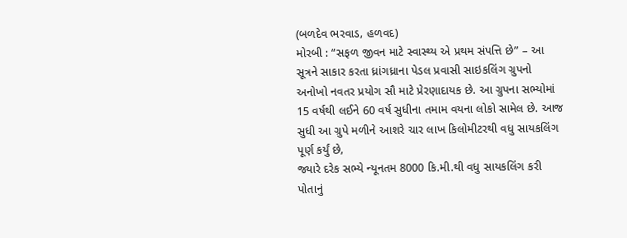(બળદેવ ભરવાડ, હળવદ)
મોરબી : “સફળ જીવન માટે સ્વાસ્થ્ય એ પ્રથમ સંપત્તિ છે” – આ સૂત્રને સાકાર કરતા ધ્રાંગધ્રાના પેડલ પ્રવાસી સાઇકલિંગ ગ્રુપનો અનોખો નવતર પ્રયોગ સૌ માટે પ્રેરણાદાયક છે. આ ગ્રુપના સભ્યોમાં 15 વર્ષથી લઈને 60 વર્ષ સુધીના તમામ વયના લોકો સામેલ છે. આજ સુધી આ ગ્રુપે મળીને આશરે ચાર લાખ કિલોમીટરથી વધુ સાયકલિંગ પૂર્ણ કર્યું છે,
જ્યારે દરેક સભ્યે ન્યૂનતમ 8000 કિ.મી.થી વધુ સાયકલિંગ કરી પોતાનું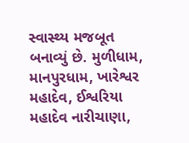સ્વાસ્થ્ય મજબૂત બનાવ્યું છે. મુળીધામ, માનપુરધામ, ખારેશ્વર મહાદેવ, ઈશ્વરિયા મહાદેવ નારીચાણા,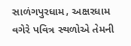સાળંગપુરધામ, અક્ષરધામ વગેરે પવિત્ર સ્થળોએ તેમની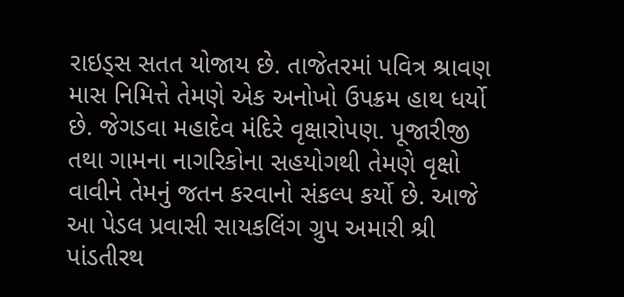રાઇડ્સ સતત યોજાય છે. તાજેતરમાં પવિત્ર શ્રાવણ માસ નિમિત્તે તેમણે એક અનોખો ઉપક્રમ હાથ ધર્યો છે. જેગડવા મહાદેવ મંદિરે વૃક્ષારોપણ. પૂજારીજી તથા ગામના નાગરિકોના સહયોગથી તેમણે વૃક્ષો વાવીને તેમનું જતન કરવાનો સંકલ્પ કર્યો છે. આજે આ પેડલ પ્રવાસી સાયકલિંગ ગ્રુપ અમારી શ્રી પાંડતીરથ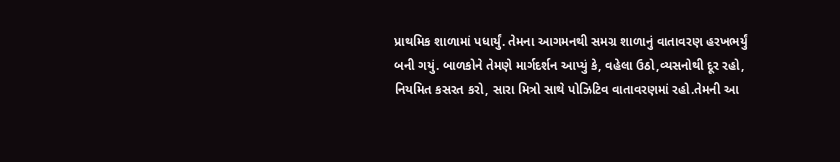પ્રાથમિક શાળામાં પધાર્યું. તેમના આગમનથી સમગ્ર શાળાનું વાતાવરણ હરખભર્યું બની ગયું. બાળકોને તેમણે માર્ગદર્શન આપ્યું કે, વહેલા ઉઠો,વ્યસનોથી દૂર રહો, નિયમિત કસરત કરો, સારા મિત્રો સાથે પોઝિટિવ વાતાવરણમાં રહો.તેમની આ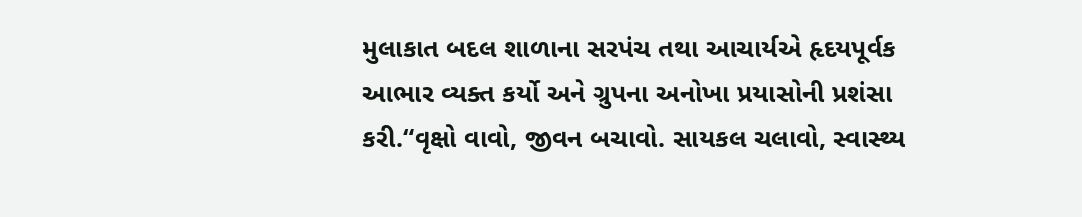મુલાકાત બદલ શાળાના સરપંચ તથા આચાર્યએ હૃદયપૂર્વક આભાર વ્યક્ત કર્યો અને ગ્રુપના અનોખા પ્રયાસોની પ્રશંસા કરી.“વૃક્ષો વાવો, જીવન બચાવો. સાયકલ ચલાવો, સ્વાસ્થ્ય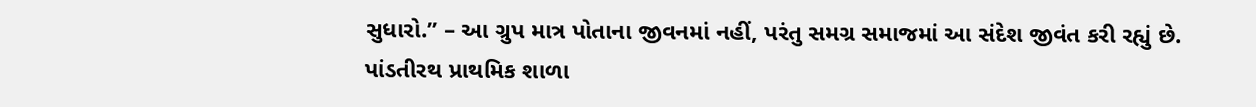સુધારો.” – આ ગ્રુપ માત્ર પોતાના જીવનમાં નહીં, પરંતુ સમગ્ર સમાજમાં આ સંદેશ જીવંત કરી રહ્યું છે. પાંડતીરથ પ્રાથમિક શાળા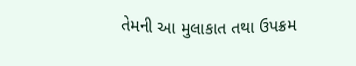તેમની આ મુલાકાત તથા ઉપક્રમ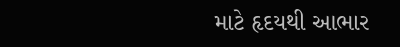માટે હૃદયથી આભાર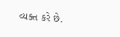વ્યક્ત કરે છે.